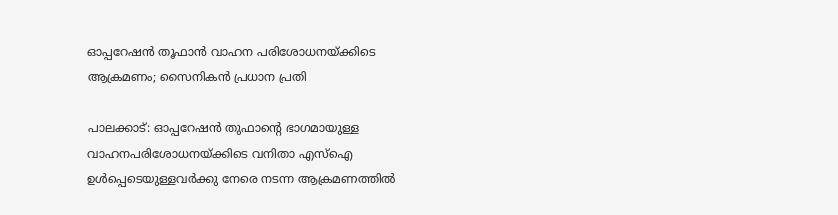ഓപ്പറേഷൻ തൂഫാൻ വാഹന പരിശോധനയ്ക്കിടെ ആക്രമണം; സൈനികൻ പ്രധാന പ്രതി

പാലക്കാട്: ഓപ്പറേഷൻ തുഫാന്റെ ഭാഗമായുള്ള വാഹനപരിശോധനയ്ക്കിടെ വനിതാ എസ്‌ഐ ഉൾപ്പെടെയുള്ളവർക്കു നേരെ നടന്ന ആക്രമണത്തിൽ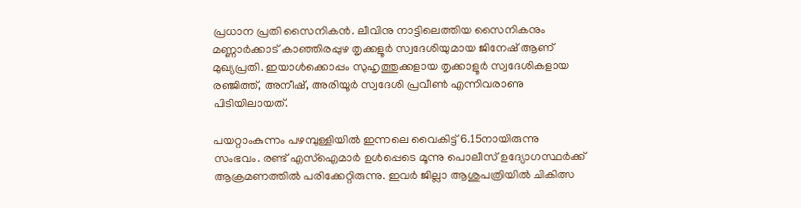പ്രധാന പ്രതി സൈനികൻ. ലീവിനു നാട്ടിലെത്തിയ സൈനികനും മണ്ണാർക്കാട് കാഞ്ഞിരപ്പുഴ തൃക്കളൂർ സ്വദേശിയുമായ ജിനേഷ് ആണ് മുഖ്യപ്രതി. ഇയാൾക്കൊപ്പം സുഹൃത്തുക്കളായ തൃക്കാളൂർ സ്വദേശികളായ രഞ്ജിത്ത്, അനീഷ്, അരിയൂർ സ്വദേശി പ്രവീൺ എന്നിവരാണു പിടിയിലായത്.

പയറ്റാംകുന്നം പഴമ്പുള്ളിയിൽ ഇന്നലെ വൈകിട്ട് 6.15നായിരുന്നു സംഭവം. രണ്ട് എസ്‌ഐമാർ ഉൾപ്പെടെ മൂന്നു പൊലീസ് ഉദ്യോഗസ്ഥർക്ക് ആക്രമണത്തിൽ പരിക്കേറ്റിരുന്നു. ഇവർ ജില്ലാ ആശുപത്രിയിൽ ചികിത്സ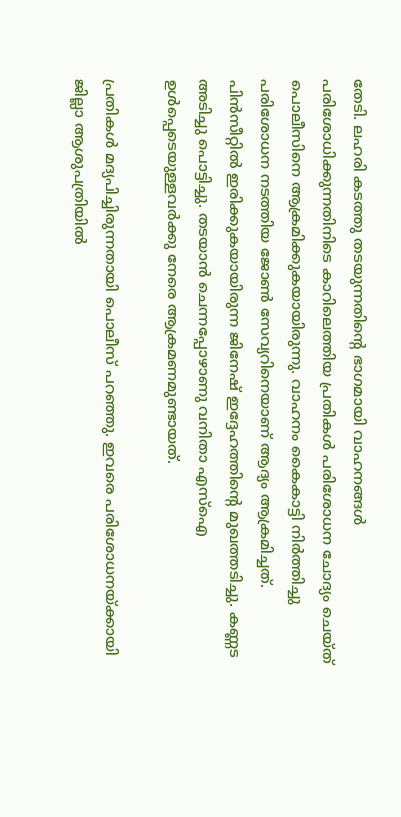തേടി. ലഹരി കടത്തു തടയുന്നതിന്റെ ഭാഗമായി വാഹനങ്ങൾ പരിശോധിക്കുന്നതിനിടെ കാറിലെത്തിയ പ്രതികൾ പരിശോധന ചോദ്യം ചെയ്ത് പൊലീസിനെ ആക്രമിക്കുകയായിരുന്നു. വാഹനം കൈകാട്ടി നിർത്തിച്ചു പരിശോധന നടത്തിയ ജോൺ സേവ്യറിനെയാണ് ആദ്യം ആക്രമിച്ചത്. പിൻസീറ്റിൽ ഇരിക്കുകയായിരുന്ന ജിനേഷ് ഇദ്ദേഹത്തിന്റെ മുഖത്തടിച്ചു. കണ്ണട അടിച്ചു പൊട്ടിച്ചു. തടയാൻ ചെന്നപ്പോഴാണു വനിതാ എസ്‌ഐ ഉൾപ്പെടെയുള്ളവർക്കു നേരെ ആക്രമണമുണ്ടായത്.

പ്രതികൾ മദ്യപിച്ചിരുന്നതായി പൊലീസ് പറഞ്ഞു. ഇവരെ പരിശോധനയ്ക്കായി ജില്ലാ ആശുപത്രിയിൽ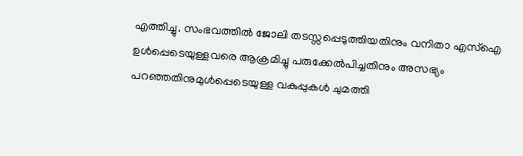എത്തിച്ചു. സംഭവത്തിൽ ജോലി തടസ്സപ്പെടുത്തിയതിനും വനിതാ എസ്‌ഐ ഉൾപ്പെടെയുള്ളവരെ ആക്രമിച്ചു പരുക്കേൽപിച്ചതിനും അസഭ്യം പറഞ്ഞതിനുമുൾപ്പെടെയുള്ള വകുപ്പുകൾ ചുമത്തി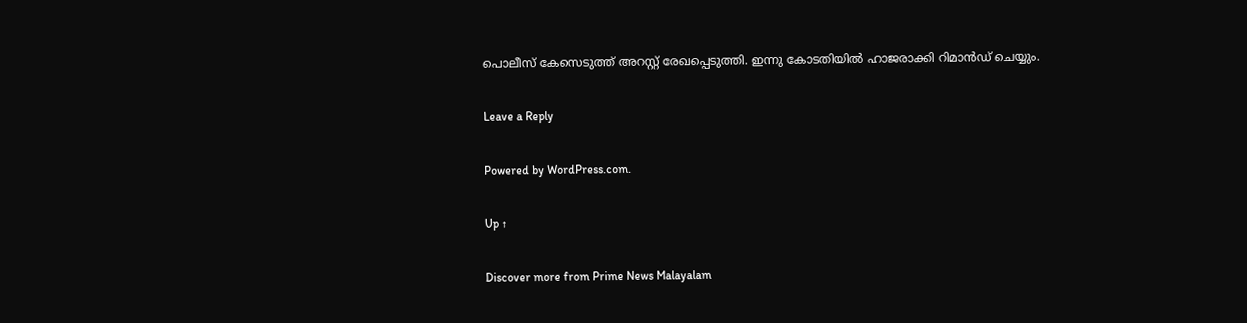പൊലീസ് കേസെടുത്ത് അറസ്റ്റ് രേഖപ്പെടുത്തി. ഇന്നു കോടതിയിൽ ഹാജരാക്കി റിമാൻഡ് ചെയ്യും.

Leave a Reply

Powered by WordPress.com.

Up ↑

Discover more from Prime News Malayalam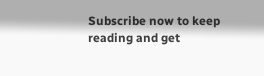Subscribe now to keep reading and get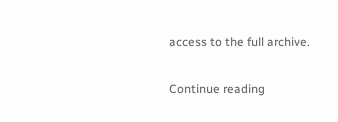access to the full archive.

Continue reading